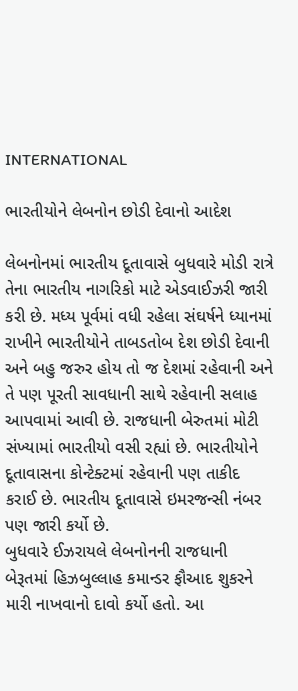INTERNATIONAL

ભારતીયોને લેબનોન છોડી દેવાનો આદેશ

લેબનોનમાં ભારતીય દૂતાવાસે બુધવારે મોડી રાત્રે તેના ભારતીય નાગરિકો માટે એડવાઈઝરી જારી કરી છે. મધ્ય પૂર્વમાં વધી રહેલા સંઘર્ષને ધ્યાનમાં રાખીને ભારતીયોને તાબડતોબ દેશ છોડી દેવાની અને બહુ જરુર હોય તો જ દેશમાં રહેવાની અને તે પણ પૂરતી સાવધાની સાથે રહેવાની સલાહ આપવામાં આવી છે. રાજધાની બેરુતમાં મોટી સંખ્યામાં ભારતીયો વસી રહ્યાં છે. ભારતીયોને દૂતાવાસના કોન્ટેક્ટમાં રહેવાની પણ તાકીદ કરાઈ છે. ભારતીય દૂતાવાસે ઇમરજન્સી નંબર પણ જારી કર્યો છે.
બુધવારે ઈઝરાયલે લેબનોનની રાજધાની બેરૂતમાં હિઝબુલ્લાહ કમાન્ડર ફૌઆદ શુકરને મારી નાખવાનો દાવો કર્યો હતો. આ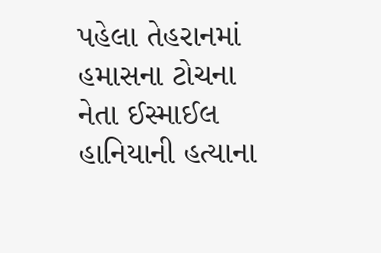પહેલા તેહરાનમાં હમાસના ટોચના નેતા ઈસ્માઈલ હાનિયાની હત્યાના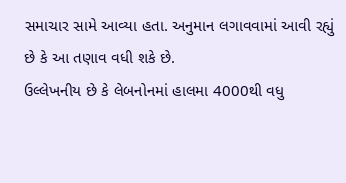સમાચાર સામે આવ્યા હતા. અનુમાન લગાવવામાં આવી રહ્યું છે કે આ તણાવ વધી શકે છે.
ઉલ્લેખનીય છે કે લેબનોનમાં હાલમા 4000થી વધુ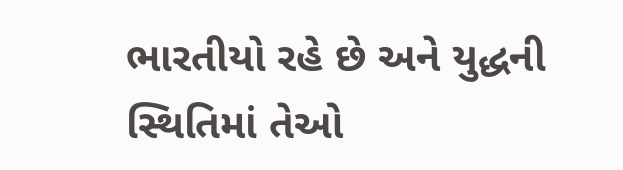ભારતીયો રહે છે અને યુદ્ધની સ્થિતિમાં તેઓ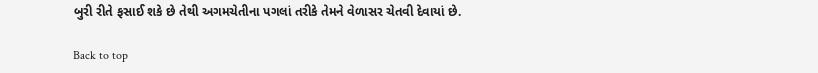બુરી રીતે ફસાઈ શકે છે તેથી અગમચેતીના પગલાં તરીકે તેમને વેળાસર ચેતવી દેવાયાં છે.

Back to top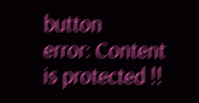button
error: Content is protected !!